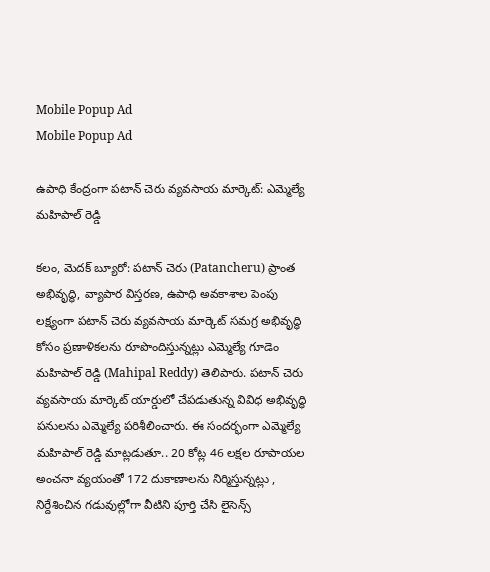Mobile Popup Ad
Mobile Popup Ad

ఉపాధి కేంద్రంగా పటాన్ చెరు వ్య‌వసాయ‌ మార్కెట్: ఎమ్మెల్యే మ‌హిపాల్ రెడ్డి

క‌లం, మెద‌క్ బ్యూరో: పటాన్ చెరు (Patancheru) ప్రాంత అభివృద్ధి, వ్యాపార విస్తరణ, ఉపాధి అవకాశాల పెంపు లక్ష్యంగా పటాన్ చెరు వ్యవసాయ మార్కెట్ సమగ్ర అభివృద్ధి కోసం ప్రణాళికలను రూపొందిస్తున్నట్లు ఎమ్మెల్యే గూడెం మహిపాల్ రెడ్డి (Mahipal Reddy) తెలిపారు. పటాన్ చెరు వ్యవసాయ మార్కెట్ యార్డులో చేపడుతున్న వివిధ అభివృద్ధి పనులను ఎమ్మెల్యే పరిశీలించారు. ఈ సంద‌ర్భంగా ఎమ్మెల్యే మ‌హిపాల్ రెడ్డి మాట్ల‌డుతూ.. 20 కోట్ల 46 లక్షల రూపాయల అంచనా వ్యయంతో 172 దుకాణాలను నిర్మిస్తున్నట్లు , నిర్దేశించిన గడువుల్లోగా వీటిని పూర్తి చేసి లైసెన్స్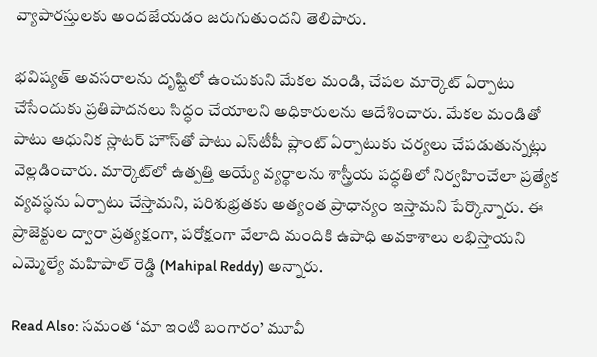వ్యాపారస్తులకు అందజేయడం జరుగుతుందని తెలిపారు.

భవిష్యత్ అవసరాలను దృష్టిలో ఉంచుకుని మేకల మండి, చేపల మార్కెట్ ఏర్పాటు చేసేందుకు ప్రతిపాదనలు సిద్ధం చేయాలని అధికారులను ఆదేశించారు. మేకల మండితో పాటు ఆధునిక స్లాటర్ హౌస్‌తో పాటు ఎస్‌టీపీ ప్లాంట్ ఏర్పాటుకు చర్యలు చేపడుతున్నట్లు వెల్లడించారు. మార్కెట్‌లో ఉత్పత్తి అయ్యే వ్యర్థాలను శాస్త్రీయ పద్ధతిలో నిర్వహించేలా ప్రత్యేక వ్యవస్థను ఏర్పాటు చేస్తామని, పరిశుభ్రతకు అత్యంత ప్రాధాన్యం ఇస్తామని పేర్కొన్నారు. ఈ ప్రాజెక్టుల ద్వారా ప్రత్యక్షంగా, పరోక్షంగా వేలాది మందికి ఉపాధి అవకాశాలు లభిస్తాయని ఎమ్మెల్యే మ‌హిపాల్ రెడ్డి (Mahipal Reddy) అన్నారు.

Read Also: సమంత ‘మా ఇంటి బంగారం’ మూవీ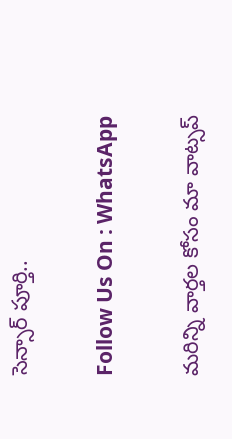సెన్సార్ పూర్తి..

Follow Us On : WhatsApp

మ‌రిన్ని వార్త‌ల కోసం మా వాట్స‌ప్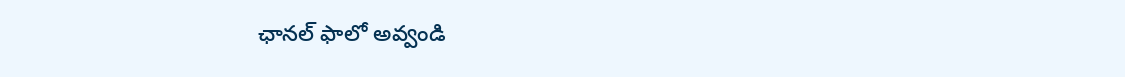ఛాన‌ల్ ఫాలో అవ్వండి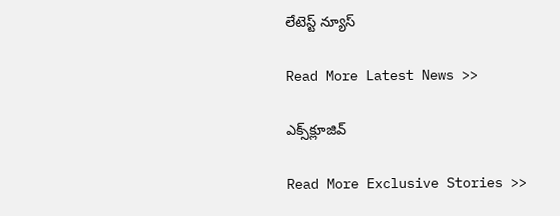లేటెస్ట్ న్యూస్‌

Read More Latest News >>

ఎక్స్‌క్లూజివ్‌

Read More Exclusive Stories >>